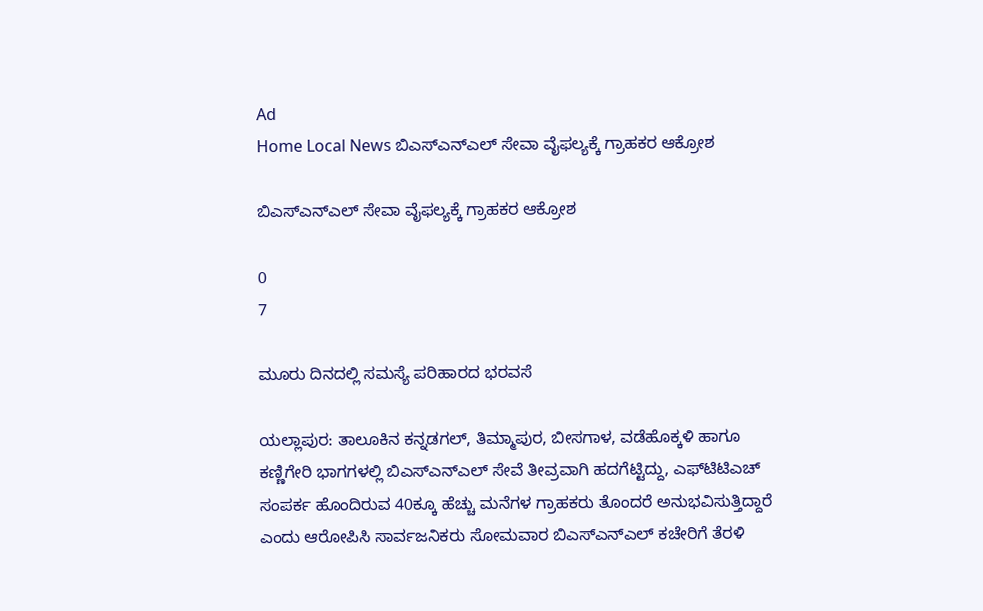Ad
Home Local News ಬಿಎಸ್‌ಎನ್‌ಎಲ್ ಸೇವಾ ವೈಫಲ್ಯಕ್ಕೆ ಗ್ರಾಹಕರ ಆಕ್ರೋಶ

ಬಿಎಸ್‌ಎನ್‌ಎಲ್ ಸೇವಾ ವೈಫಲ್ಯಕ್ಕೆ ಗ್ರಾಹಕರ ಆಕ್ರೋಶ

0
7

ಮೂರು ದಿನದಲ್ಲಿ ಸಮಸ್ಯೆ ಪರಿಹಾರದ ಭರವಸೆ

ಯಲ್ಲಾಪುರ: ತಾಲೂಕಿನ ಕನ್ನಡಗಲ್, ತಿಮ್ಮಾಪುರ, ಬೀಸಗಾಳ, ವಡೆಹೊಕ್ಕಳಿ ಹಾಗೂ ಕಣ್ಣಿಗೇರಿ ಭಾಗಗಳಲ್ಲಿ ಬಿಎಸ್‌ಎನ್‌ಎಲ್ ಸೇವೆ ತೀವ್ರವಾಗಿ ಹದಗೆಟ್ಟಿದ್ದು, ಎಫ್‌ಟಿಟಿಎಚ್ ಸಂಪರ್ಕ ಹೊಂದಿರುವ 40ಕ್ಕೂ ಹೆಚ್ಚು ಮನೆಗಳ ಗ್ರಾಹಕರು ತೊಂದರೆ ಅನುಭವಿಸುತ್ತಿದ್ದಾರೆ ಎಂದು ಆರೋಪಿಸಿ ಸಾರ್ವಜನಿಕರು ಸೋಮವಾರ ಬಿಎಸ್‌ಎನ್‌ಎಲ್ ಕಚೇರಿಗೆ ತೆರಳಿ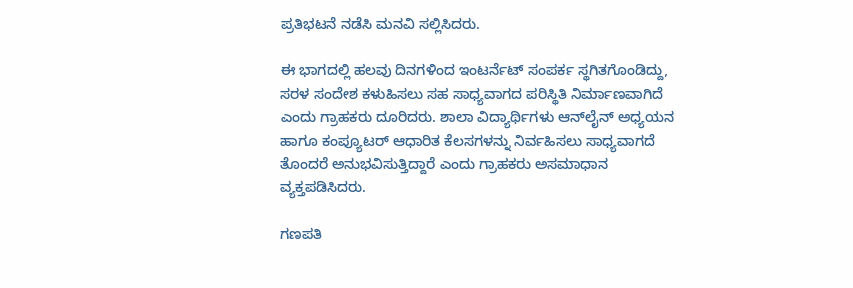ಪ್ರತಿಭಟನೆ ನಡೆಸಿ ಮನವಿ ಸಲ್ಲಿಸಿದರು.

ಈ ಭಾಗದಲ್ಲಿ ಹಲವು ದಿನಗಳಿಂದ ಇಂಟರ್ನೆಟ್ ಸಂಪರ್ಕ ಸ್ಥಗಿತಗೊಂಡಿದ್ದು, ಸರಳ ಸಂದೇಶ ಕಳುಹಿಸಲು ಸಹ ಸಾಧ್ಯವಾಗದ ಪರಿಸ್ಥಿತಿ ನಿರ್ಮಾಣವಾಗಿದೆ ಎಂದು ಗ್ರಾಹಕರು ದೂರಿದರು. ಶಾಲಾ ವಿದ್ಯಾರ್ಥಿಗಳು ಆನ್‌ಲೈನ್ ಅಧ್ಯಯನ ಹಾಗೂ ಕಂಪ್ಯೂಟರ್ ಆಧಾರಿತ ಕೆಲಸಗಳನ್ನು ನಿರ್ವಹಿಸಲು ಸಾಧ್ಯವಾಗದೆ ತೊಂದರೆ ಅನುಭವಿಸುತ್ತಿದ್ದಾರೆ ಎಂದು ಗ್ರಾಹಕರು ಅಸಮಾಧಾನ ವ್ಯಕ್ತಪಡಿಸಿದರು.

ಗಣಪತಿ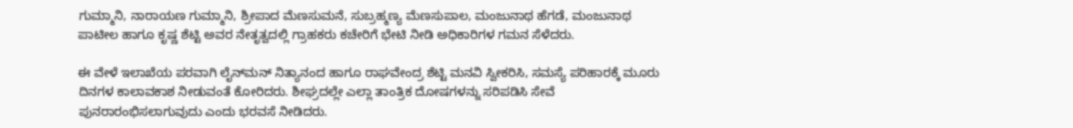ಗುಮ್ಮಾನಿ, ನಾರಾಯಣ ಗುಮ್ಮಾನಿ, ಶ್ರೀಪಾದ ಮೆಣಸುಮನೆ, ಸುಬ್ರಹ್ಮಣ್ಯ ಮೆಣಸುಪಾಲ, ಮಂಜುನಾಥ ಹೆಗಡೆ, ಮಂಜುನಾಥ ಪಾಟೀಲ ಹಾಗೂ ಕೃಷ್ಣ ಶೆಟ್ಟಿ ಅವರ ನೇತೃತ್ವದಲ್ಲಿ ಗ್ರಾಹಕರು ಕಚೇರಿಗೆ ಭೇಟಿ ನೀಡಿ ಅಧಿಕಾರಿಗಳ ಗಮನ ಸೆಳೆದರು.

ಈ ವೇಳೆ ಇಲಾಖೆಯ ಪರವಾಗಿ ಲೈನ್‌ಮನ್ ನಿತ್ಯಾನಂದ ಹಾಗೂ ರಾಘವೇಂದ್ರ ಶೆಟ್ಟಿ ಮನವಿ ಸ್ವೀಕರಿಸಿ, ಸಮಸ್ಯೆ ಪರಿಹಾರಕ್ಕೆ ಮೂರು ದಿನಗಳ ಕಾಲಾವಕಾಶ ನೀಡುವಂತೆ ಕೋರಿದರು. ಶೀಘ್ರದಲ್ಲೇ ಎಲ್ಲಾ ತಾಂತ್ರಿಕ ದೋಷಗಳನ್ನು ಸರಿಪಡಿಸಿ ಸೇವೆ ಪುನರಾರಂಭಿಸಲಾಗುವುದು ಎಂದು ಭರವಸೆ ನೀಡಿದರು.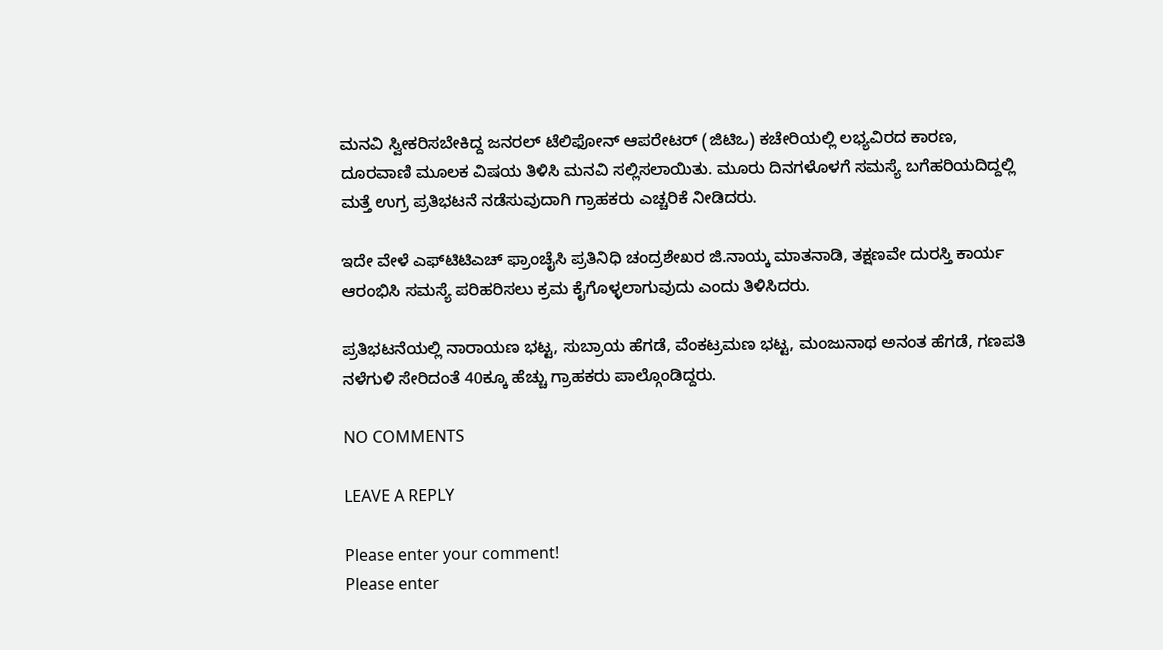ಮನವಿ ಸ್ವೀಕರಿಸಬೇಕಿದ್ದ ಜನರಲ್ ಟೆಲಿಫೋನ್ ಆಪರೇಟರ್ (ಜಿಟಿಒ) ಕಚೇರಿಯಲ್ಲಿ ಲಭ್ಯವಿರದ ಕಾರಣ, ದೂರವಾಣಿ ಮೂಲಕ ವಿಷಯ ತಿಳಿಸಿ ಮನವಿ ಸಲ್ಲಿಸಲಾಯಿತು. ಮೂರು ದಿನಗಳೊಳಗೆ ಸಮಸ್ಯೆ ಬಗೆಹರಿಯದಿದ್ದಲ್ಲಿ ಮತ್ತೆ ಉಗ್ರ ಪ್ರತಿಭಟನೆ ನಡೆಸುವುದಾಗಿ ಗ್ರಾಹಕರು ಎಚ್ಚರಿಕೆ ನೀಡಿದರು.

ಇದೇ ವೇಳೆ ಎಫ್‌ಟಿಟಿಎಚ್ ಫ್ರಾಂಚೈಸಿ ಪ್ರತಿನಿಧಿ ಚಂದ್ರಶೇಖರ ಜಿ.ನಾಯ್ಕ ಮಾತನಾಡಿ, ತಕ್ಷಣವೇ ದುರಸ್ತಿ ಕಾರ್ಯ ಆರಂಭಿಸಿ ಸಮಸ್ಯೆ ಪರಿಹರಿಸಲು ಕ್ರಮ ಕೈಗೊಳ್ಳಲಾಗುವುದು ಎಂದು ತಿಳಿಸಿದರು.

ಪ್ರತಿಭಟನೆಯಲ್ಲಿ ನಾರಾಯಣ ಭಟ್ಟ, ಸುಬ್ರಾಯ ಹೆಗಡೆ, ವೆಂಕಟ್ರಮಣ ಭಟ್ಟ, ಮಂಜುನಾಥ ಅನಂತ ಹೆಗಡೆ, ಗಣಪತಿ ನಳೆಗುಳಿ ಸೇರಿದಂತೆ 40ಕ್ಕೂ ಹೆಚ್ಚು ಗ್ರಾಹಕರು ಪಾಲ್ಗೊಂಡಿದ್ದರು.

NO COMMENTS

LEAVE A REPLY

Please enter your comment!
Please enter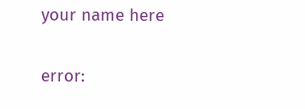your name here

error: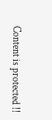Content is protected !!